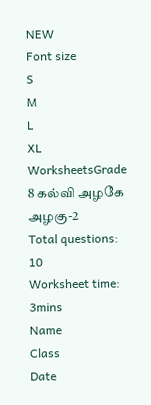NEW
Font size
S
M
L
XL
WorksheetsGrade 8 கல்வி அழகே அழகு-2
Total questions: 10
Worksheet time: 3mins
Name
Class
Date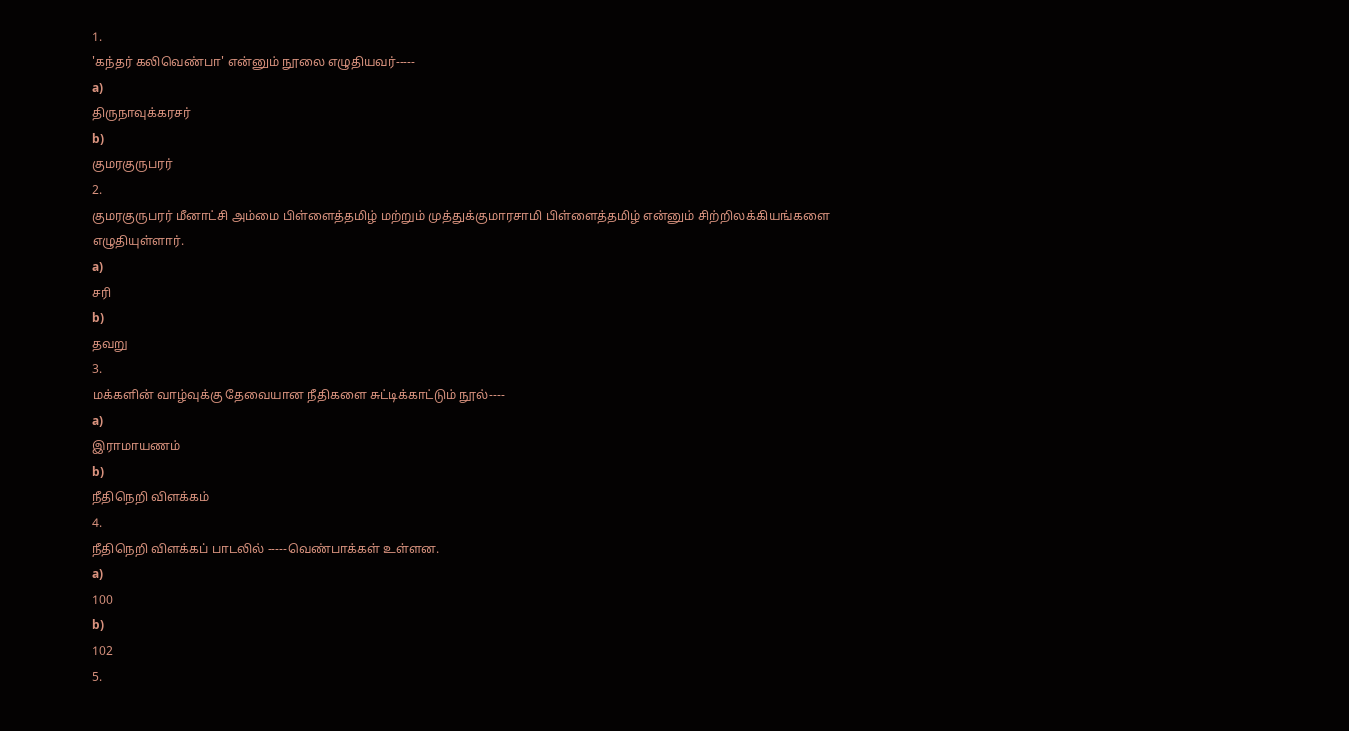1.
'கந்தர் கலிவெண்பா' என்னும் நூலை எழுதியவர்-----
a)
திருநாவுக்கரசர்
b)
குமரகுருபரர்
2.
குமரகுருபரர் மீனாட்சி அம்மை பிள்ளைத்தமிழ் மற்றும் முத்துக்குமாரசாமி பிள்ளைத்தமிழ் என்னும் சிற்றிலக்கியங்களை எழுதியுள்ளார்.
a)
சரி
b)
தவறு
3.
மக்களின் வாழ்வுக்கு தேவையான நீதிகளை சுட்டிக்காட்டும் நூல்----
a)
இராமாயணம்
b)
நீதிநெறி விளக்கம்
4.
நீதிநெறி விளக்கப் பாடலில் -----வெண்பாக்கள் உள்ளன.
a)
100
b)
102
5.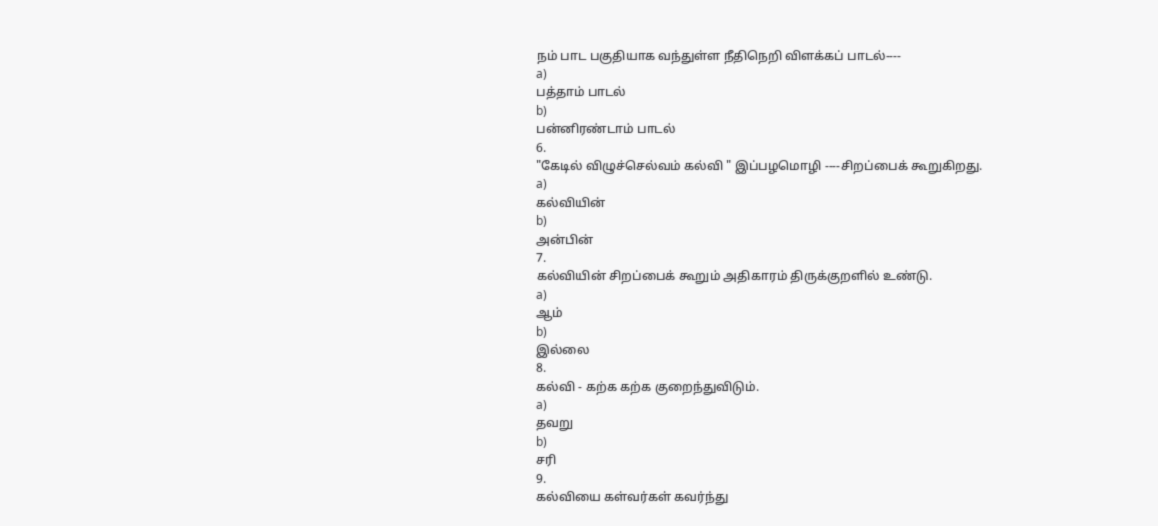நம் பாட பகுதியாக வந்துள்ள நீதிநெறி விளக்கப் பாடல்----
a)
பத்தாம் பாடல்
b)
பன்னிரண்டாம் பாடல்
6.
"கேடில் விழுச்செல்வம் கல்வி " இப்பழமொழி ----சிறப்பைக் கூறுகிறது.
a)
கல்வியின்
b)
அன்பின்
7.
கல்வியின் சிறப்பைக் கூறும் அதிகாரம் திருக்குறளில் உண்டு.
a)
ஆம்
b)
இல்லை
8.
கல்வி - கற்க கற்க குறைந்துவிடும்.
a)
தவறு
b)
சரி
9.
கல்வியை கள்வர்கள் கவர்ந்து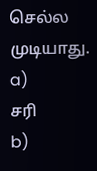செல்ல முடியாது.
a)
சரி
b)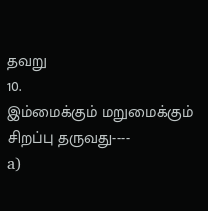தவறு
10.
இம்மைக்கும் மறுமைக்கும் சிறப்பு தருவது----
a)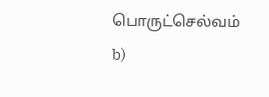பொருட்செல்வம்
b)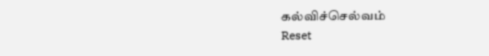கல்விச்செல்வம்
Reset